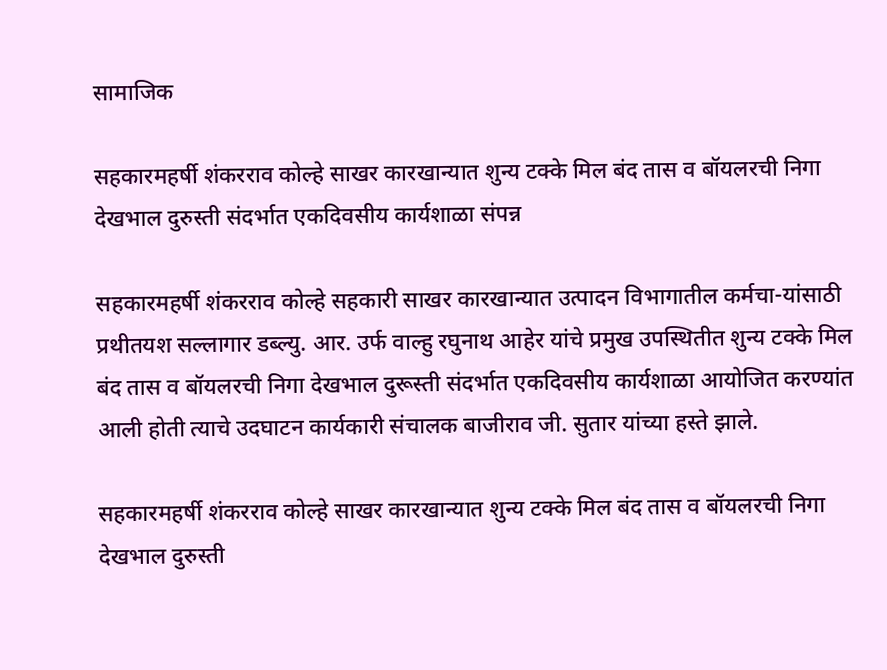सामाजिक

सहकारमहर्षी शंकरराव कोल्हे साखर कारखान्यात शुन्य टक्के मिल बंद तास व बॉयलरची निगा देखभाल दुरुस्ती संदर्भात एकदिवसीय कार्यशाळा संपन्न

सहकारमहर्षी शंकरराव कोल्हे सहकारी साखर कारखान्यात उत्पादन विभागातील कर्मचा-यांसाठी प्रथीतयश सल्लागार डब्ल्यु. आर. उर्फ वाल्हु रघुनाथ आहेर यांचे प्रमुख उपस्थितीत शुन्य टक्के मिल बंद तास व बॉयलरची निगा देखभाल दुरूस्ती संदर्भात एकदिवसीय कार्यशाळा आयोजित करण्यांत आली होती त्याचे उदघाटन कार्यकारी संचालक बाजीराव जी. सुतार यांच्या हस्ते झाले.

सहकारमहर्षी शंकरराव कोल्हे साखर कारखान्यात शुन्य टक्के मिल बंद तास व बॉयलरची निगा देखभाल दुरुस्ती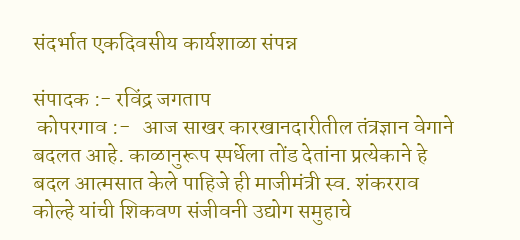संदर्भात एकदिवसीय कार्यशाळा संपन्न

संपादक :- रविंद्र जगताप
 कोपरगाव :-   आज साखर कारखानदारीतील तंत्रज्ञान वेगाने बदलत आहे. काळानुरूप स्पर्धेला तोंड देतांना प्रत्येकाने हे बदल आत्मसात केले पाहिजे ही माजीमंत्री स्व. शंकरराव कोल्हे यांची शिकवण संजीवनी उद्योग समुहाचे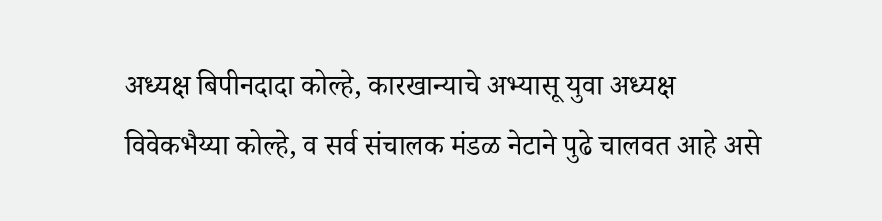अध्यक्ष बिपीनदादा कोल्हे, कारखान्याचे अभ्यासू युवा अध्यक्ष विवेकभैय्या कोल्हे, व सर्व संचालक मंडळ नेटाने पुढे चालवत आहे असे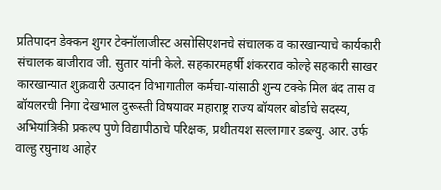प्रतिपादन डेक्कन शुगर टेक्नॉलाजीस्ट असोसिएशनचे संचालक व कारखान्याचे कार्यकारी संचालक बाजीराव जी. सुतार यांनी केले. सहकारमहर्षी शंकरराव कोल्हे सहकारी साखर कारखान्यात शुक्रवारी उत्पादन विभागातील कर्मचा-यांसाठी शुन्य टक्के मिल बंद तास व बॉयलरची निगा देखभाल दुरूस्ती विषयावर महाराष्ट्र राज्य बॉयलर बोर्डाचे सदस्य, अभियांत्रिकी प्रकल्प पुणे विद्यापीठाचे परिक्षक, प्रथीतयश सल्लागार डब्ल्यु. आर. उर्फ वाल्हु रघुनाथ आहेर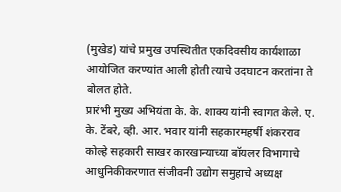(मुखेड) यांचे प्रमुख उपस्थितीत एकदिवसीय कार्यशाळा आयोजित करण्यांत आली होती त्याचे उदघाटन करतांना ते बोलत होते.
प्रारंभी मुख्य अभियंता के. के. शाक्य यांनी स्वागत केले. ए. के. टेंबरे, व्ही. आर. भवार यांनी सहकारमहर्षी शंकरराव कोल्हे सहकारी साखर कारखान्याच्या बॉयलर विभागाचे आधुनिकीकरणात संजीवनी उद्योग समुहाचे अध्यक्ष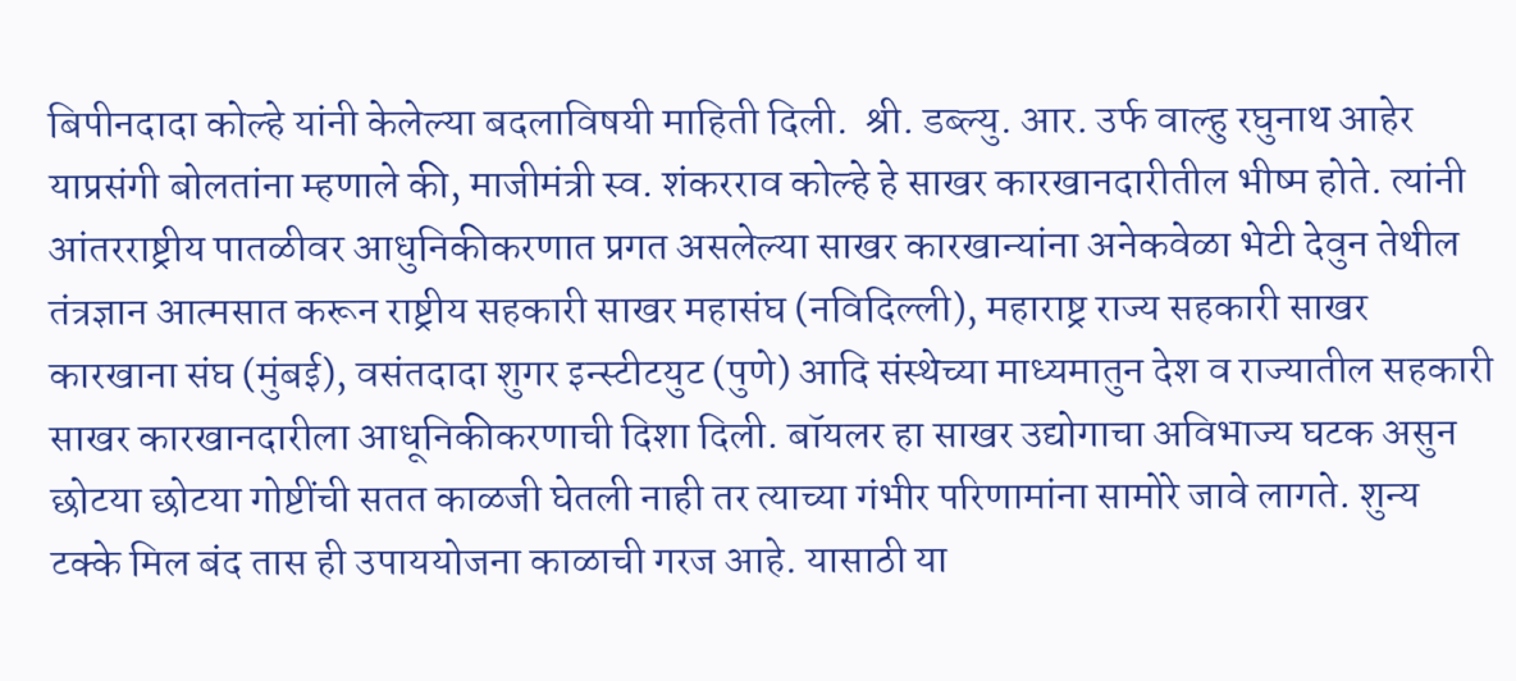बिपीनदादा कोल्हे यांनी केलेल्या बदलाविषयी माहिती दिली.  श्री. डब्ल्यु. आर. उर्फ वाल्हु रघुनाथ आहेर याप्रसंगी बोलतांना म्हणाले की, माजीमंत्री स्व. शंकरराव कोल्हे हे साखर कारखानदारीतील भीष्म होते. त्यांनी आंतरराष्ट्रीय पातळीवर आधुनिकीकरणात प्रगत असलेल्या साखर कारखान्यांना अनेकवेळा भेटी देवुन तेथील तंत्रज्ञान आत्मसात करून राष्ट्रीय सहकारी साखर महासंघ (नविदिल्ली), महाराष्ट्र राज्य सहकारी साखर कारखाना संघ (मुंबई), वसंतदादा शुगर इन्स्टीटयुट (पुणे) आदि संस्थेच्या माध्यमातुन देश व राज्यातील सहकारी साखर कारखानदारीला आधूनिकीकरणाची दिशा दिली. बॉयलर हा साखर उद्योगाचा अविभाज्य घटक असुन छोटया छोटया गोष्टींची सतत काळजी घेतली नाही तर त्याच्या गंभीर परिणामांना सामोरे जावे लागते. शुन्य टक्के मिल बंद तास ही उपाययोजना काळाची गरज आहे. यासाठी या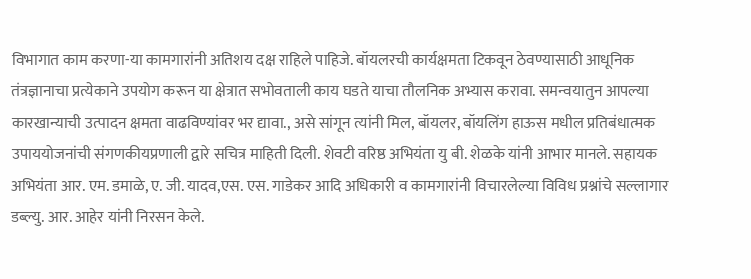विभागात काम करणा-या कामगारांनी अतिशय दक्ष राहिले पाहिजे. बॉयलरची कार्यक्षमता टिकवून ठेवण्यासाठी आधूनिक तंत्रज्ञानाचा प्रत्येकाने उपयोग करून या क्षेत्रात सभोवताली काय घडते याचा तौलनिक अभ्यास करावा. समन्वयातुन आपल्या कारखान्याची उत्पादन क्षमता वाढविण्यांवर भर द्यावा., असे सांगून त्यांनी मिल, बॉयलर, बॉयलिंग हाऊस मधील प्रतिबंधात्मक उपाययोजनांची संगणकीयप्रणाली द्वारे सचित्र माहिती दिली. शेवटी वरिष्ठ अभियंता यु बी. शेळके यांनी आभार मानले. सहायक अभियंता आर. एम. डमाळे, ए. जी. यादव,एस. एस. गाडेकर आदि अधिकारी व कामगारांनी विचारलेल्या विविध प्रश्नांचे सल्लागार डब्ल्यु. आर. आहेर यांनी निरसन केले.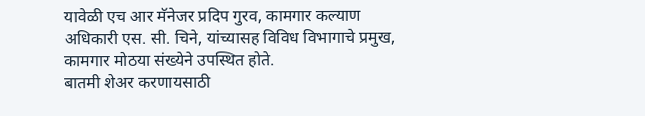यावेळी एच आर मॅनेजर प्रदिप गुरव, कामगार कल्याण अधिकारी एस. सी. चिने, यांच्यासह विविध विभागाचे प्रमुख, कामगार मोठया संख्येने उपस्थित होते.
बातमी शेअर करणायसाठी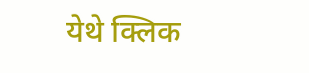येथे क्लिक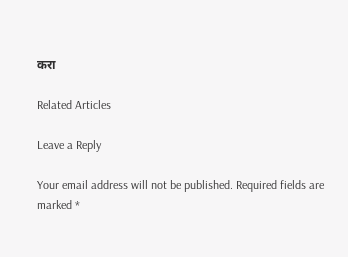करा

Related Articles

Leave a Reply

Your email address will not be published. Required fields are marked *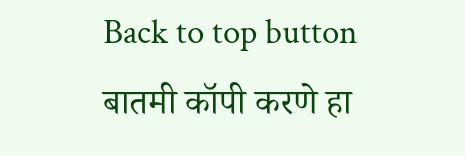Back to top button
बातमी कॉपी करणे हा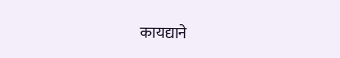कायद्याने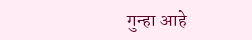गुन्हा आहे